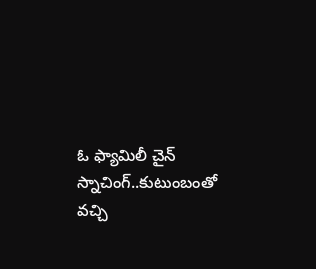ఓ ఫ్యామిలీ చైన్ స్నాచింగ్..కుటుంబంతో  వచ్చి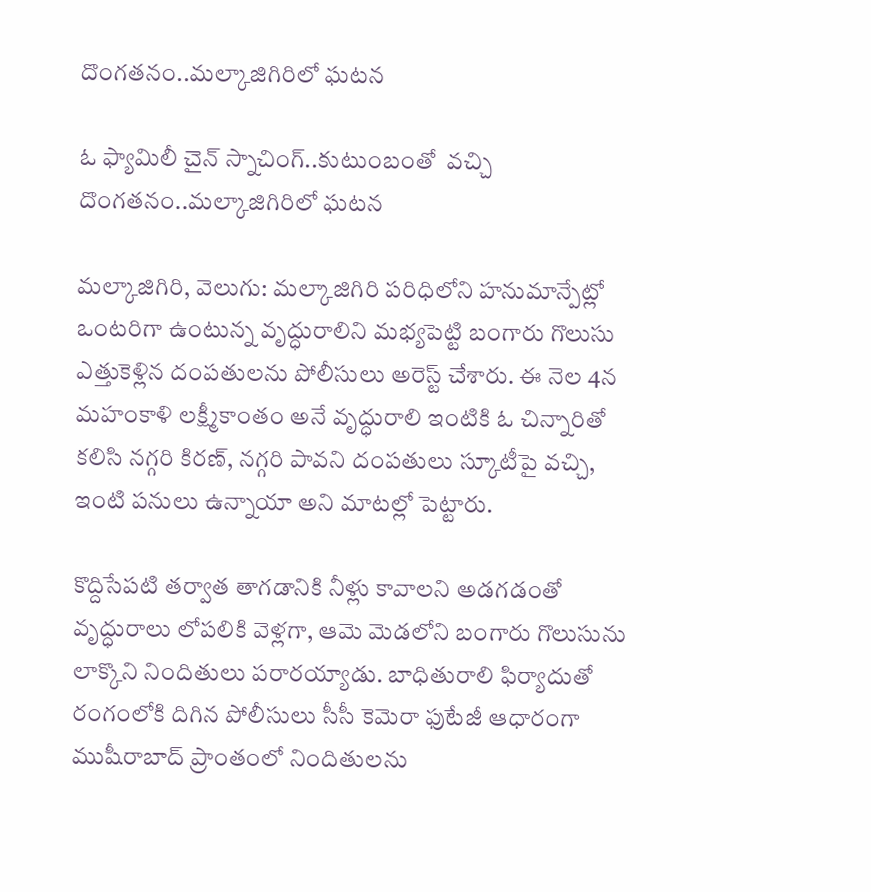దొంగతనం..మల్కాజిగిరిలో ఘటన

ఓ ఫ్యామిలీ చైన్ స్నాచింగ్..కుటుంబంతో  వచ్చి దొంగతనం..మల్కాజిగిరిలో ఘటన

మల్కాజిగిరి, వెలుగు: మల్కాజిగిరి పరిధిలోని హనుమాన్పేట్లో ఒంటరిగా ఉంటున్న వృద్ధురాలిని మభ్యపెట్టి బంగారు గొలుసు ఎత్తుకెళ్లిన దంపతులను పోలీసులు అరెస్ట్ చేశారు. ఈ నెల 4న మహంకాళి లక్ష్మీకాంతం అనే వృద్ధురాలి ఇంటికి ఓ చిన్నారితో కలిసి నగ్గరి కిరణ్, నగ్గరి పావని దంపతులు స్కూటీపై వచ్చి, ఇంటి పనులు ఉన్నాయా అని మాటల్లో పెట్టారు.

కొద్దిసేపటి తర్వాత తాగడానికి నీళ్లు కావాలని అడగడంతో వృద్ధురాలు లోపలికి వెళ్లగా, ఆమె మెడలోని బంగారు గొలుసును లాక్కొని నిందితులు పరారయ్యాడు. బాధితురాలి ఫిర్యాదుతో రంగంలోకి దిగిన పోలీసులు సీసీ కెమెరా ఫుటేజీ ఆధారంగా ముషీరాబాద్ ప్రాంతంలో నిందితులను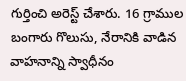గుర్తించి అరెస్ట్ చేశారు. 16 గ్రాముల బంగారు గొలుసు, నేరానికి వాడిన వాహనాన్ని స్వాధీనం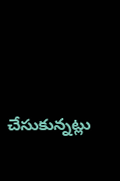చేసుకున్నట్లు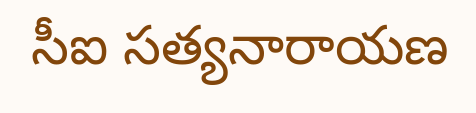సీఐ సత్యనారాయణ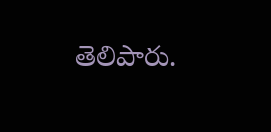తెలిపారు.